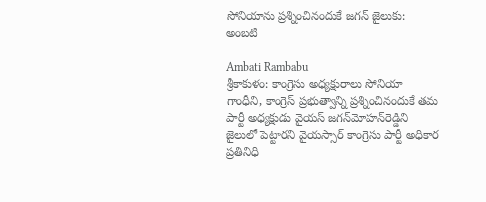సోనియాను ప్రశ్నించినందుకే జగన్ జైలుకు: అంబటి

Ambati Rambabu
శ్రీకాకుళం: కాంగ్రెసు అధ్యక్షురాలు సోనియా గాంధీని, కాంగ్రెస్ ప్రభుత్వాన్ని ప్రశ్నించినందుకే తమ పార్టీ అధ్యక్షుడు వైయస్ జగన్‌మోహన్‌రెడ్డిని జైలులో పెట్టారని వైయస్సార్ కాంగ్రెసు పార్టీ అధికార ప్రతినిధి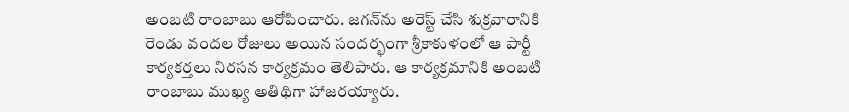అంబటి రాంబాబు ఆరోపించారు. జగన్‌ను అరెస్ట్ చేసి శుక్రవారానికి రెండు వందల రోజులు అయిన సందర్భంగా శ్రీకాకుళంలో ఆ పార్టీ కార్యకర్తలు నిరసన కార్యక్రమం తెలిపారు. ఆ కార్యక్రమానికి అంబటి రాంబాబు ముఖ్య అతిథిగా హాజరయ్యారు.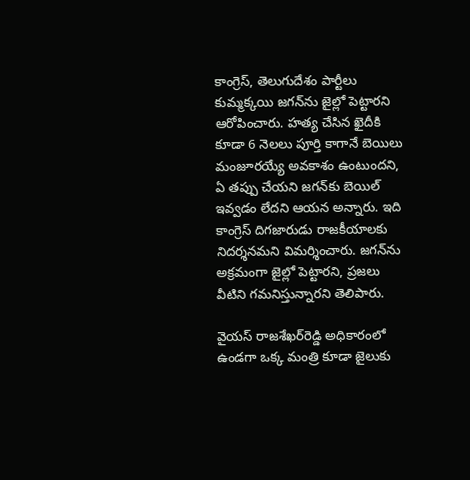కాంగ్రెస్, తెలుగుదేశం పార్టీలు కుమ్మక్కయి జగన్‌ను జైల్లో పెట్టారని ఆరోపించారు. హత్య చేసిన ఖైదీకి కూడా 6 నెలలు పూర్తి కాగానే బెయిలు మంజూరయ్యే అవకాశం ఉంటుందని, ఏ తప్పు చేయని జగన్‌కు బెయిల్ ఇవ్వడం లేదని ఆయన అన్నారు. ఇది కాంగ్రెస్ దిగజారుడు రాజకీయాలకు నిదర్శనమని విమర్శించారు. జగన్‌ను అక్రమంగా జైల్లో పెట్టారని, ప్రజలు వీటిని గమనిస్తున్నారని తెలిపారు.

వైయస్ రాజశేఖర్‌రెడ్డి అధికారంలో ఉండగా ఒక్క మంత్రి కూడా జైలుకు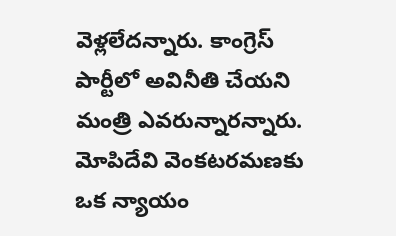వెళ్లలేదన్నారు. కాంగ్రెస్ పార్టీలో అవినీతి చేయని మంత్రి ఎవరున్నారన్నారు. మోపిదేవి వెంకటరమణకు ఒక న్యాయం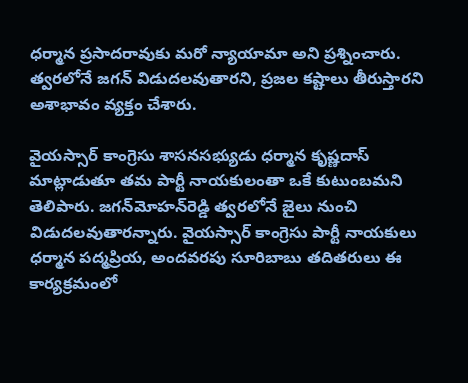ధర్మాన ప్రసాదరావుకు మరో న్యాయామా అని ప్రశ్నించారు. త్వరలోనే జగన్ విడుదలవుతారని, ప్రజల కష్టాలు తీరుస్తారని అశాభావం వ్యక్తం చేశారు.

వైయస్సార్ కాంగ్రెసు శాసనసభ్యుడు ధర్మాన కృష్ణదాస్ మాట్లాడుతూ తమ పార్టీ నాయకులంతా ఒకే కుటుంబమని తెలిపారు. జగన్‌మోహన్‌రెడ్డి త్వరలోనే జైలు నుంచి విడుదలవుతారన్నారు. వైయస్సార్ కాంగ్రెసు పార్టీ నాయకులు ధర్మాన పద్మప్రియ, అందవరపు సూరిబాబు తదితరులు ఈ కార్యక్రమంలో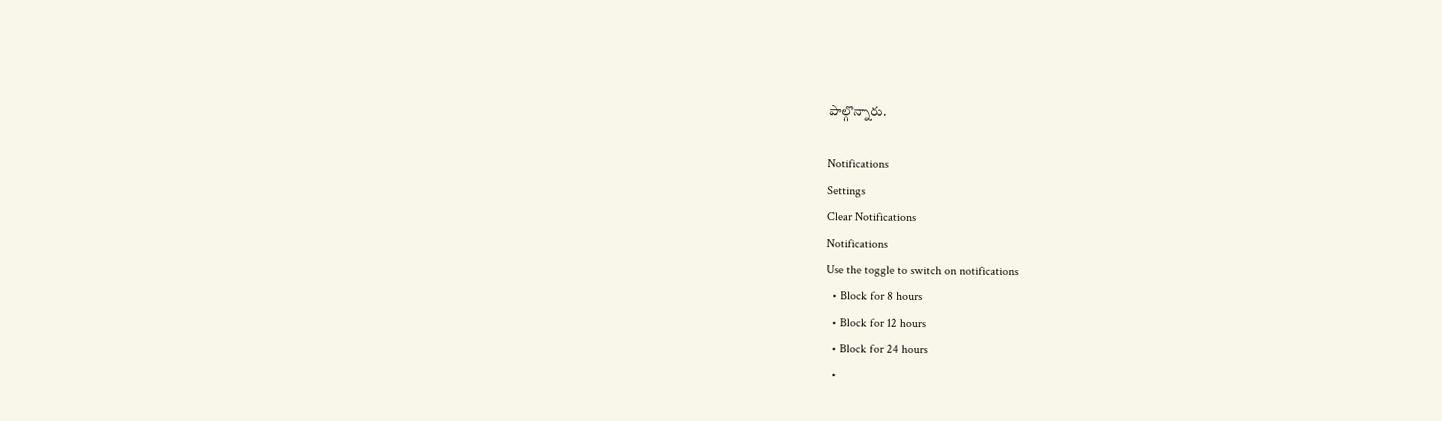పాల్గొన్నారు.

Notifications
Settings
Clear Notifications
Notifications
Use the toggle to switch on notifications
  • Block for 8 hours
  • Block for 12 hours
  • Block for 24 hours
  •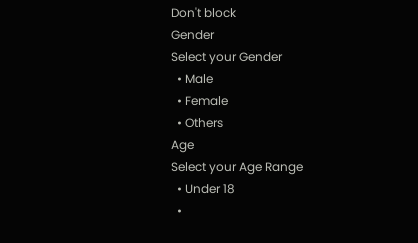Don't block
Gender
Select your Gender
  • Male
  • Female
  • Others
Age
Select your Age Range
  • Under 18
  •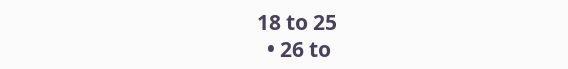18 to 25
  • 26 to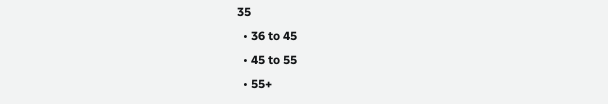35
  • 36 to 45
  • 45 to 55
  • 55+